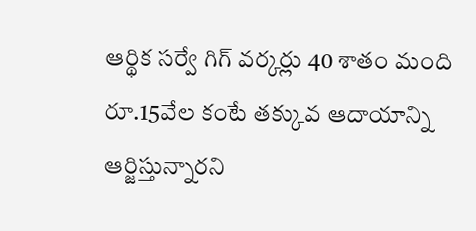ఆర్థిక సర్వే గిగ్ వర్కర్లు 40 శాతం మంది రూ.15వేల కంటే తక్కువ ఆదాయాన్ని ఆర్జిస్తున్నారని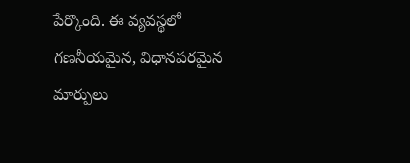పేర్కొంది. ఈ వ్యవస్థలో గణనీయమైన, విధానపరమైన మార్పులు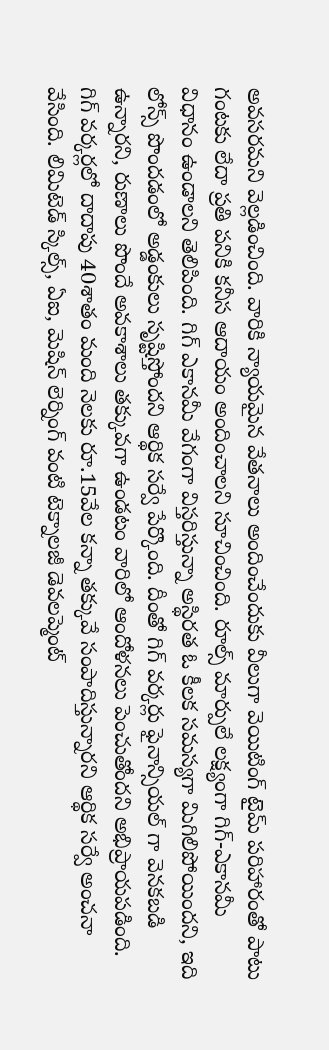అవసరమని వెల్లడించింది. వారికి న్యాయమైన వేతనాలు అందించేందుకు వీలుగా వెయిటింగ్ టైమ్ పరిహారంతో పాటు గంటకు లేదా ప్రతి పనికి కనీస ఆదాయం అందించాలని సూచించింది. రూల్స్ మార్పులే లక్ష్యంగా గిగ్-ఎకానమీ విధానం ఉండాలని తెలిపింది. గిగ్ ఎకానమీ వేగంగా విస్తరిస్తున్నా అస్థిరత ఓ కీలక సమస్యగా మిగిలిపోయిందని, ఇది లోన్స్ పొందడంలో అడ్డంకులు సృష్టిస్తోందని ఆర్థిక సర్వే పేర్కొంది. దీంతో గిగ్ వర్కర్లు ఫైనాన్సియల్ గా వెనకబడి ఉన్నారని, రుణాలు పొందే అవకాశాలు తక్కువగా ఉండటం వారిలో ఆందోళనలు పెంచుతోందని అభిప్రాయపడింది. గిగ్ వర్కర్లలో దాదాపు 40శాతం మంది నెలకు రూ.15వేల కన్నా తక్కువే సంపాదిస్తున్నారని ఆర్థిక సర్వే అంచనా వేసింది. లిమిటెడ్ స్కిల్స్, ఏఐ, మెషిన్ లెర్నింగ్ వంటి టెక్నాలజీ డెవలప్మెంట్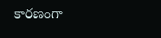కారణంగా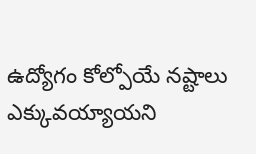ఉద్యోగం కోల్పోయే నష్టాలు ఎక్కువయ్యాయని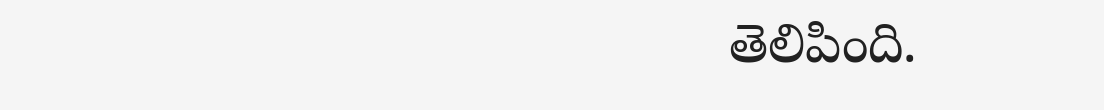తెలిపింది.